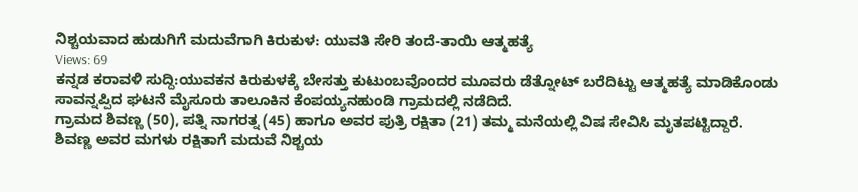ನಿಶ್ಚಯವಾದ ಹುಡುಗಿಗೆ ಮದುವೆಗಾಗಿ ಕಿರುಕುಳ: ಯುವತಿ ಸೇರಿ ತಂದೆ-ತಾಯಿ ಆತ್ಮಹತ್ಯೆ
Views: 69
ಕನ್ನಡ ಕರಾವಳಿ ಸುದ್ದಿ:ಯುವಕನ ಕಿರುಕುಳಕ್ಕೆ ಬೇಸತ್ತು ಕುಟುಂಬವೊಂದರ ಮೂವರು ಡೆತ್ನೋಟ್ ಬರೆದಿಟ್ಟು ಆತ್ಮಹತ್ಯೆ ಮಾಡಿಕೊಂಡು ಸಾವನ್ನಪ್ಪಿದ ಘಟನೆ ಮೈಸೂರು ತಾಲೂಕಿನ ಕೆಂಪಯ್ಯನಹುಂಡಿ ಗ್ರಾಮದಲ್ಲಿ ನಡೆದಿದೆ.
ಗ್ರಾಮದ ಶಿವಣ್ಣ (50), ಪತ್ನಿ ನಾಗರತ್ನ (45) ಹಾಗೂ ಅವರ ಪುತ್ರಿ ರಕ್ಷಿತಾ (21) ತಮ್ಮ ಮನೆಯಲ್ಲಿ ವಿಷ ಸೇವಿಸಿ ಮೃತಪಟ್ಟಿದ್ದಾರೆ.
ಶಿವಣ್ಣ ಅವರ ಮಗಳು ರಕ್ಷಿತಾಗೆ ಮದುವೆ ನಿಶ್ಚಯ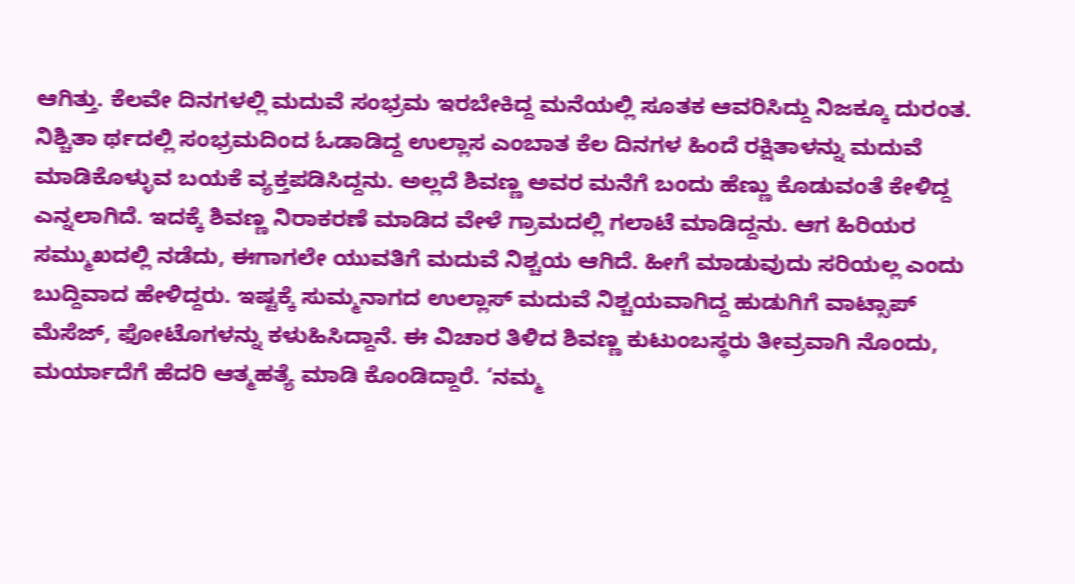ಆಗಿತ್ತು. ಕೆಲವೇ ದಿನಗಳಲ್ಲಿ ಮದುವೆ ಸಂಭ್ರಮ ಇರಬೇಕಿದ್ದ ಮನೆಯಲ್ಲಿ ಸೂತಕ ಆವರಿಸಿದ್ದು ನಿಜಕ್ಕೂ ದುರಂತ. ನಿಶ್ಚಿತಾ ರ್ಥದಲ್ಲಿ ಸಂಭ್ರಮದಿಂದ ಓಡಾಡಿದ್ದ ಉಲ್ಲಾಸ ಎಂಬಾತ ಕೆಲ ದಿನಗಳ ಹಿಂದೆ ರಕ್ಷಿತಾಳನ್ನು ಮದುವೆ ಮಾಡಿಕೊಳ್ಳುವ ಬಯಕೆ ವ್ಯಕ್ತಪಡಿಸಿದ್ದನು. ಅಲ್ಲದೆ ಶಿವಣ್ಣ ಅವರ ಮನೆಗೆ ಬಂದು ಹೆಣ್ಣು ಕೊಡುವಂತೆ ಕೇಳಿದ್ದ ಎನ್ನಲಾಗಿದೆ. ಇದಕ್ಕೆ ಶಿವಣ್ಣ ನಿರಾಕರಣೆ ಮಾಡಿದ ವೇಳೆ ಗ್ರಾಮದಲ್ಲಿ ಗಲಾಟೆ ಮಾಡಿದ್ದನು. ಆಗ ಹಿರಿಯರ ಸಮ್ಮುಖದಲ್ಲಿ ನಡೆದು, ಈಗಾಗಲೇ ಯುವತಿಗೆ ಮದುವೆ ನಿಶ್ಚಯ ಆಗಿದೆ. ಹೀಗೆ ಮಾಡುವುದು ಸರಿಯಲ್ಲ ಎಂದು ಬುದ್ದಿವಾದ ಹೇಳಿದ್ದರು. ಇಷ್ಟಕ್ಕೆ ಸುಮ್ಮನಾಗದ ಉಲ್ಲಾಸ್ ಮದುವೆ ನಿಶ್ಚಯವಾಗಿದ್ದ ಹುಡುಗಿಗೆ ವಾಟ್ಸಾಪ್ ಮೆಸೆಜ್, ಫೋಟೊಗಳನ್ನು ಕಳುಹಿಸಿದ್ದಾನೆ. ಈ ವಿಚಾರ ತಿಳಿದ ಶಿವಣ್ಣ ಕುಟುಂಬಸ್ಥರು ತೀವ್ರವಾಗಿ ನೊಂದು, ಮರ್ಯಾದೆಗೆ ಹೆದರಿ ಆತ್ಮಹತ್ಯೆ ಮಾಡಿ ಕೊಂಡಿದ್ದಾರೆ. ‘ನಮ್ಮ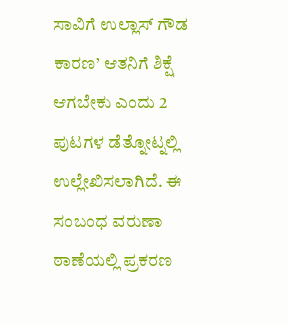ಸಾವಿಗೆ ಉಲ್ಲಾಸ್ ಗೌಡ ಕಾರಣ’ ಆತನಿಗೆ ಶಿಕ್ಷೆ ಆಗಬೇಕು ಎಂದು 2 ಪುಟಗಳ ಡೆತ್ನೋಟ್ನಲ್ಲಿ ಉಲ್ಲೇಖಿಸಲಾಗಿದೆ. ಈ ಸಂಬಂಧ ವರುಣಾ ಠಾಣೆಯಲ್ಲಿ ಪ್ರಕರಣ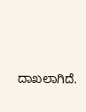ದಾಖಲಾಗಿದೆ.